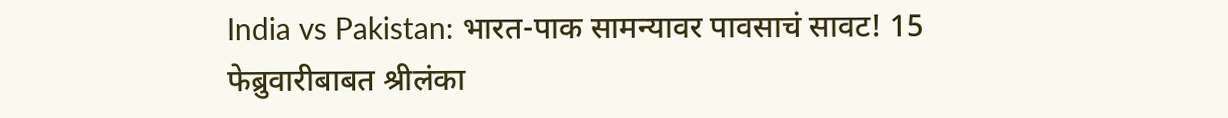India vs Pakistan: भारत-पाक सामन्यावर पावसाचं सावट! 15 फेब्रुवारीबाबत श्रीलंका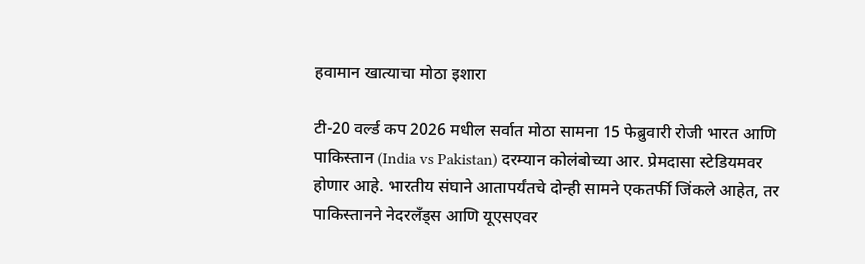हवामान खात्याचा मोठा इशारा

टी-20 वर्ल्ड कप 2026 मधील सर्वात मोठा सामना 15 फेब्रुवारी रोजी भारत आणि पाकिस्तान (India vs Pakistan) दरम्यान कोलंबोच्या आर. प्रेमदासा स्टेडियमवर होणार आहे. भारतीय संघाने आतापर्यंतचे दोन्ही सामने एकतर्फी जिंकले आहेत, तर पाकिस्तानने नेदरलँड्स आणि यूएसएवर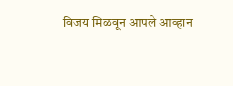विजय मिळवून आपले आव्हान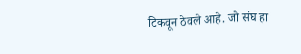टिकवून ठेवले आहे. जो संघ हा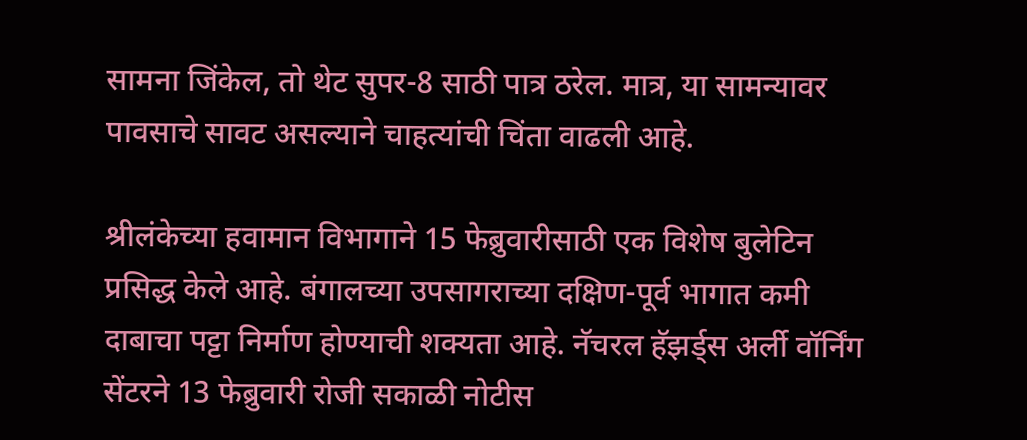सामना जिंकेल, तो थेट सुपर-8 साठी पात्र ठरेल. मात्र, या सामन्यावर पावसाचे सावट असल्याने चाहत्यांची चिंता वाढली आहे.

श्रीलंकेच्या हवामान विभागाने 15 फेब्रुवारीसाठी एक विशेष बुलेटिन प्रसिद्ध केले आहे. बंगालच्या उपसागराच्या दक्षिण-पूर्व भागात कमी दाबाचा पट्टा निर्माण होण्याची शक्यता आहे. नॅचरल हॅझर्ड्स अर्ली वॉर्निंग सेंटरने 13 फेब्रुवारी रोजी सकाळी नोटीस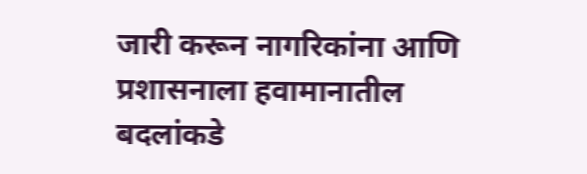जारी करून नागरिकांना आणि प्रशासनाला हवामानातील बदलांकडे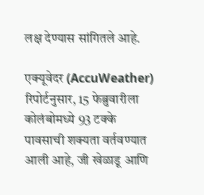लक्ष देण्यास सांगितले आहे.

एक्यूवेदर (AccuWeather) रिपोर्टनुसार, 15 फेब्रुवारीला कोलंबोमध्ये 93 टक्के पावसाची शक्यता वर्तवण्यात आली आहे, जी खेळाडू आणि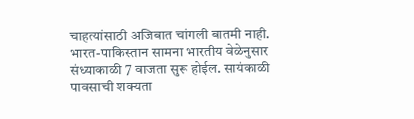चाहत्यांसाठी अजिबात चांगली बातमी नाही. भारत-पाकिस्तान सामना भारतीय वेळेनुसार संध्याकाळी 7 वाजता सुरू होईल. सायंकाळी पावसाची शक्यता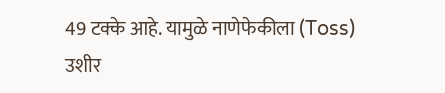49 टक्के आहे. यामुळे नाणेफेकीला (Toss) उशीर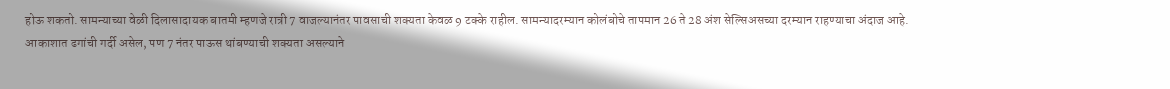होऊ शकतो. सामन्याच्या वेळी दिलासादायक बातमी म्हणजे रात्री 7 वाजल्यानंतर पावसाची शक्यता केवळ 9 टक्के राहील. सामन्यादरम्यान कोलंबोचे तापमान 26 ते 28 अंश सेल्सिअसच्या दरम्यान राहण्याचा अंदाज आहे.
आकाशात ढगांची गर्दी असेल, पण 7 नंतर पाऊस थांबण्याची शक्यता असल्याने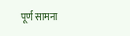पूर्ण सामना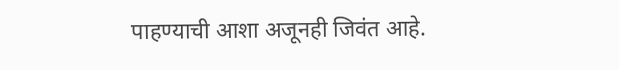पाहण्याची आशा अजूनही जिवंत आहे.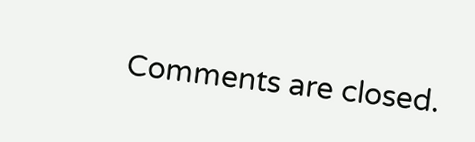Comments are closed.